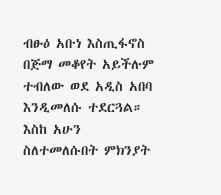ብፁዕ አቡነ እስጢፋኖስ በጅማ መቆየት አይችሉም ተብለው ወደ አዲስ አበባ እንዲመለሱ ተደርጓል። እስከ አሁን ስለተመለሱበት ምክንያት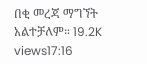በቂ መረጃ ማግኘት አልተቻለም። 19.2K views17:16